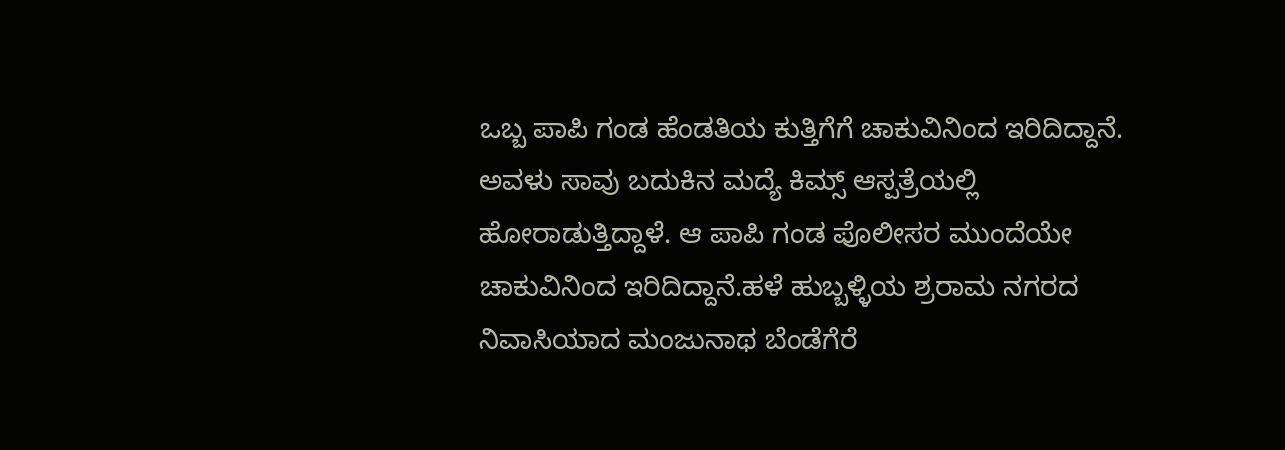ಒಬ್ಬ ಪಾಪಿ ಗಂಡ ಹೆಂಡತಿಯ ಕುತ್ತಿಗೆಗೆ ಚಾಕುವಿನಿಂದ ಇರಿದಿದ್ದಾನೆ. ಅವಳು ಸಾವು ಬದುಕಿನ ಮದ್ಯೆ ಕಿಮ್ಸ್ ಆಸ್ಪತ್ರೆಯಲ್ಲಿ ಹೋರಾಡುತ್ತಿದ್ದಾಳೆ. ಆ ಪಾಪಿ ಗಂಡ ಪೊಲೀಸರ ಮುಂದೆಯೇ ಚಾಕುವಿನಿಂದ ಇರಿದಿದ್ದಾನೆ.ಹಳೆ ಹುಬ್ಬಳ್ಳಿಯ ಶ್ರರಾಮ ನಗರದ ನಿವಾಸಿಯಾದ ಮಂಜುನಾಥ ಬೆಂಡೆಗೆರೆ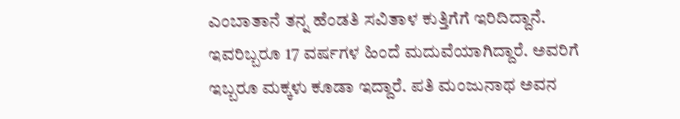ಎಂಬಾತಾನೆ ತನ್ನ ಹೆಂಡತಿ ಸವಿತಾಳ ಕುತ್ತಿಗೆಗೆ ಇರಿದಿದ್ದಾನೆ. ಇವರಿಬ್ಬರೂ 17 ವರ್ಷಗಳ ಹಿಂದೆ ಮದುವೆಯಾಗಿದ್ದಾರೆ. ಅವರಿಗೆ ಇಬ್ಬರೂ ಮಕ್ಕಳು ಕೂಡಾ ಇದ್ದಾರೆ. ಪತಿ ಮಂಜುನಾಥ ಅವನ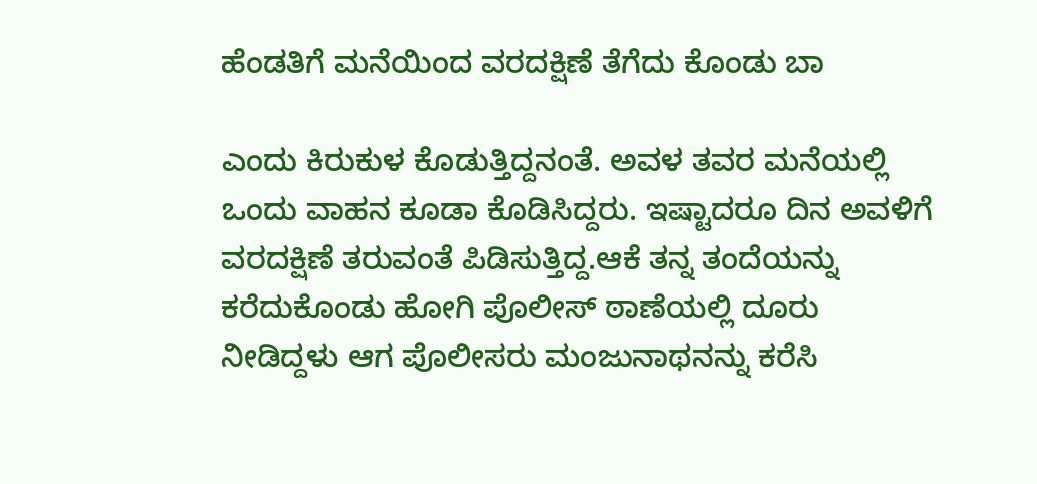ಹೆಂಡತಿಗೆ ಮನೆಯಿಂದ ವರದಕ್ಷಿಣೆ ತೆಗೆದು ಕೊಂಡು ಬಾ

ಎಂದು ಕಿರುಕುಳ ಕೊಡುತ್ತಿದ್ದನಂತೆ. ಅವಳ ತವರ ಮನೆಯಲ್ಲಿ ಒಂದು ವಾಹನ ಕೂಡಾ ಕೊಡಿಸಿದ್ದರು. ಇಷ್ಟಾದರೂ ದಿನ ಅವಳಿಗೆ ವರದಕ್ಷಿಣೆ ತರುವಂತೆ ಪಿಡಿಸುತ್ತಿದ್ದ.ಆಕೆ ತನ್ನ ತಂದೆಯನ್ನು ಕರೆದುಕೊಂಡು ಹೋಗಿ ಪೊಲೀಸ್ ಠಾಣೆಯಲ್ಲಿ ದೂರು ನೀಡಿದ್ದಳು ಆಗ ಪೊಲೀಸರು ಮಂಜುನಾಥನನ್ನು ಕರೆಸಿ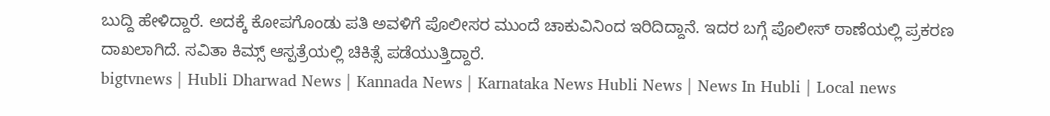ಬುದ್ದಿ ಹೇಳಿದ್ದಾರೆ. ಅದಕ್ಕೆ ಕೋಪಗೊಂಡು ಪತಿ ಅವಳಿಗೆ ಪೊಲೀಸರ ಮುಂದೆ ಚಾಕುವಿನಿಂದ ಇರಿದಿದ್ದಾನೆ. ಇದರ ಬಗ್ಗೆ ಪೊಲೀಸ್ ಠಾಣೆಯಲ್ಲಿ ಪ್ರಕರಣ ದಾಖಲಾಗಿದೆ. ಸವಿತಾ ಕಿಮ್ಸ್ ಆಸ್ಪತ್ರೆಯಲ್ಲಿ ಚಿಕಿತ್ಸೆ ಪಡೆಯುತ್ತಿದ್ದಾರೆ.
bigtvnews | Hubli Dharwad News | Kannada News | Karnataka News Hubli News | News In Hubli | Local news